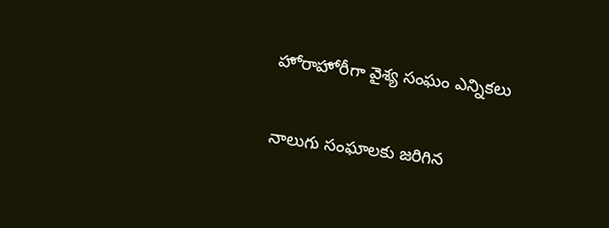హోరాహోరీగా వైశ్య సంఘం ఎన్నికలు

నాలుగు సంఘాలకు జరిగిన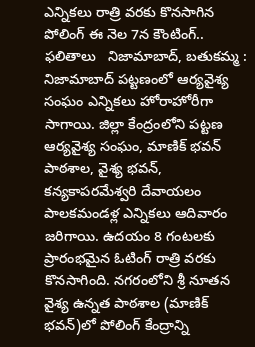ఎన్నికలు రాత్రి వరకు కొనసాగిన పోలింగ్ ఈ నెల 7న కౌంటింగ్..  ఫలితాలు   నిజామాబాద్, బతుకమ్మ : నిజామాబాద్ పట్టణంలో ఆర్యవైశ్య సంఘం ఎన్నికలు హోరాహోరీగా సాగాయి. జిల్లా కేంద్రంలోని పట్టణ ఆర్యవైశ్య సంఘం, మాణిక్ భవన్ పాఠశాల, వైశ్య భవన్, కన్యకాపరమేశ్వరి దేవాయలం పాలకమండళ్ల ఎన్నికలు ఆదివారం జరిగాయి. ఉదయం 8 గంటలకు ప్రారంభమైన ఓటింగ్ రాత్రి వరకు కొనసాగింది. నగరంలోని శ్రీ నూతన వైశ్య ఉన్నత పాఠశాల (మాణిక్ భవన్)లో పోలింగ్ కేంద్రాన్ని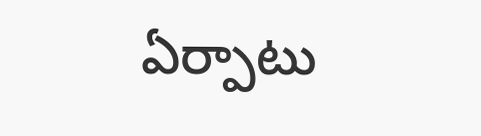ఏర్పాటు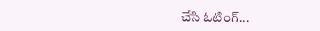చేసి ఓటింగ్...